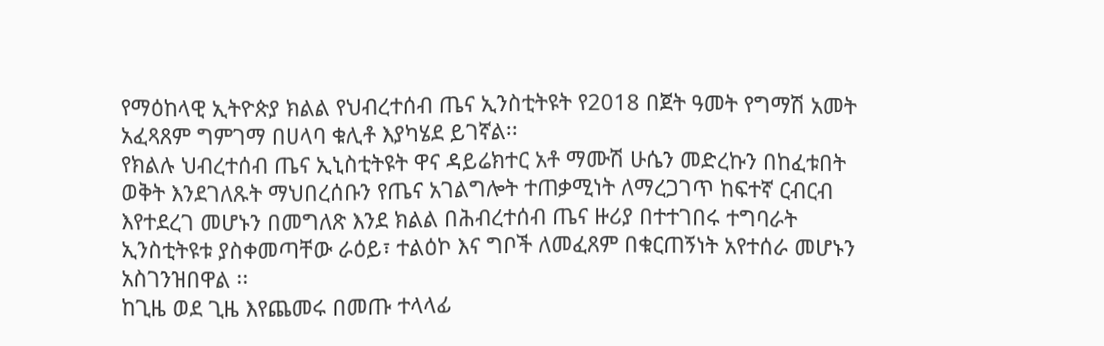የማዕከላዊ ኢትዮጵያ ክልል የህብረተሰብ ጤና ኢንስቲትዩት የ2018 በጀት ዓመት የግማሽ አመት አፈጻጸም ግምገማ በሀላባ ቁሊቶ እያካሄደ ይገኛል፡፡
የክልሉ ህብረተሰብ ጤና ኢኒስቲትዩት ዋና ዳይሬክተር አቶ ማሙሽ ሁሴን መድረኩን በከፈቱበት ወቅት እንደገለጹት ማህበረሰቡን የጤና አገልግሎት ተጠቃሚነት ለማረጋገጥ ከፍተኛ ርብርብ እየተደረገ መሆኑን በመግለጽ እንደ ክልል በሕብረተሰብ ጤና ዙሪያ በተተገበሩ ተግባራት ኢንስቲትዩቱ ያስቀመጣቸው ራዕይ፣ ተልዕኮ እና ግቦች ለመፈጸም በቁርጠኝነት አየተሰራ መሆኑን አስገንዝበዋል ፡፡
ከጊዜ ወደ ጊዜ እየጨመሩ በመጡ ተላላፊ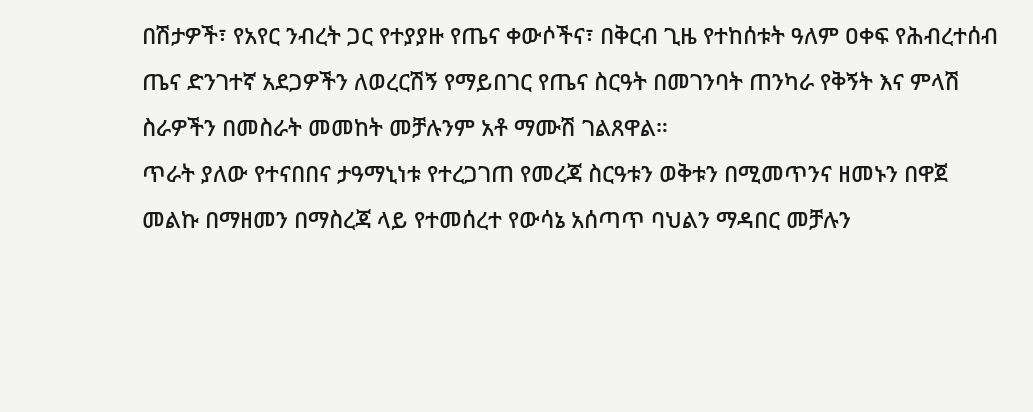በሽታዎች፣ የአየር ንብረት ጋር የተያያዙ የጤና ቀውሶችና፣ በቅርብ ጊዜ የተከሰቱት ዓለም ዐቀፍ የሕብረተሰብ ጤና ድንገተኛ አደጋዎችን ለወረርሽኝ የማይበገር የጤና ስርዓት በመገንባት ጠንካራ የቅኝት እና ምላሽ ስራዎችን በመስራት መመከት መቻሉንም አቶ ማሙሽ ገልጸዋል።
ጥራት ያለው የተናበበና ታዓማኒነቱ የተረጋገጠ የመረጃ ስርዓቱን ወቅቱን በሚመጥንና ዘመኑን በዋጀ መልኩ በማዘመን በማስረጃ ላይ የተመሰረተ የውሳኔ አሰጣጥ ባህልን ማዳበር መቻሉን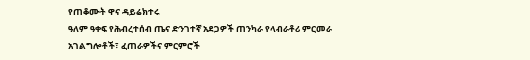የጠቆሙት ዋና ዳይሬክተሩ
ዓለም ዓቀፍ የሕብረተሰብ ጤና ድንገተኛ አደጋዎች ጠንካራ የላብራቶሪ ምርመራ አገልግሎቶች፣ ፈጠራዎችና ምርምሮች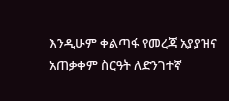እንዲሁም ቀልጣፋ የመረጃ አያያዝና አጠቃቀም ስርዓት ለድንገተኛ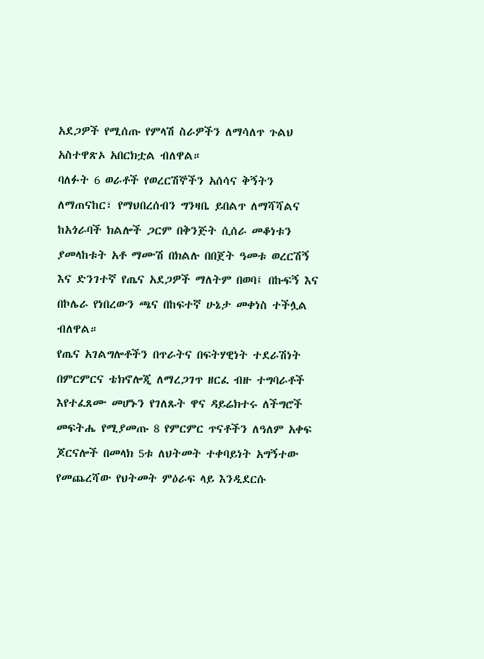አደጋዎች የሚሰጡ የምላሽ ስራዎችን ለማሳለጥ ጉልህ አስተዋጽኦ አበርክቷል ብለዋል።
ባለፉት 6 ወራቶች የወረርሽኞችን አሰሳና ቅኝትን ለማጠናከር፣ የማህበረሰብን ግንዛቤ ይበልጥ ለማሻሻልና ከአጎራባች ክልሎች ጋርም በቅንጅት ሲሰራ መቆነቱን ያመላከቱት አቶ ማሙሽ በክልሉ በበጀት ዓመቱ ወረርሽኝ እና ድንገተኛ የጤና አደጋዎች ማለትም በወባ፤ በኩፍኝ እና በኮሌራ የነበረውን ጫና በከፍተኛ ሁኔታ መቀነስ ተችሏል ብለዋል።
የጤና አገልግሎቶችን በጥራትና በፍትሃዊነት ተደራሽነት በምርምርና ቴክኖሎጂ ለማረጋገጥ ዘርፈ ብዙ ተግባራቶች እየተፈጸሙ መሆኑን የገለጹት ዋና ዳይሬክተሩ ለችግሮች መፍትሔ የሚያመጡ 8 የምርምር ጥናቶችን ለዓለም አቀፍ ጆርናሎች በመላክ 5ቱ ለህትመት ተቀባይነት አግኝተው የመጨረሻው የህትመት ምዕራፍ ላይ እንዲደርሱ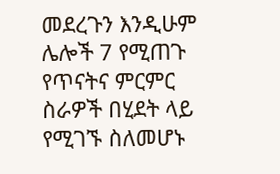መደረጉን እንዲሁም ሌሎች 7 የሚጠጉ የጥናትና ምርምር ስራዎች በሂደት ላይ የሚገኙ ስለመሆኑ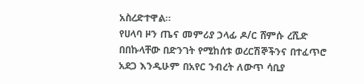አስረድተዋል።
የሀላባ ዞን ጤና መምሪያ ኃላፊ ዶ/ር ሸምሱ ረሺድ በበኩላቸው በድንገት የሚከሰቱ ወረርሽኞችንና በተፈጥሮ አደጋ እንዲሁም በአየር ንብረት ለውጥ ሳቢያ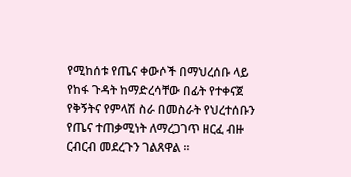የሚከሰቱ የጤና ቀውሶች በማህረሰቡ ላይ የከፋ ጉዳት ከማድረሳቸው በፊት የተቀናጀ የቅኝትና የምላሽ ስራ በመስራት የህረተሰቡን የጤና ተጠቃሚነት ለማረጋገጥ ዘርፈ ብዙ ርብርብ መደረጉን ገልጸዋል ፡፡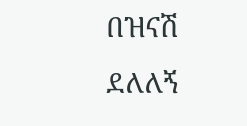በዝናሽ ደለለኝ